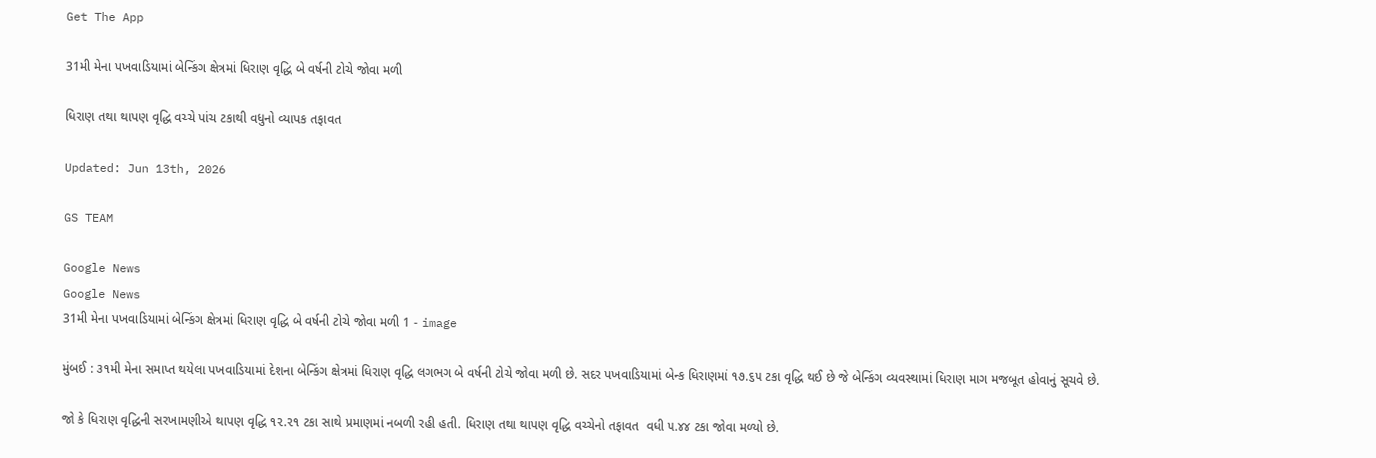Get The App

31મી મેના પખવાડિયામાં બેન્કિંગ ક્ષેત્રમાં ધિરાણ વૃદ્ધિ બે વર્ષની ટોચે જોવા મળી

ધિરાણ તથા થાપણ વૃદ્ધિ વચ્ચે પાંચ ટકાથી વધુનો વ્યાપક તફાવત

Updated: Jun 13th, 2026

GS TEAM

Google News
Google News
31મી મેના પખવાડિયામાં બેન્કિંગ ક્ષેત્રમાં ધિરાણ વૃદ્ધિ બે વર્ષની ટોચે જોવા મળી 1 - image

મુંબઈ : ૩૧મી મેના સમાપ્ત થયેલા પખવાડિયામાં દેશના બેન્કિંગ ક્ષેત્રમાં ધિરાણ વૃદ્ધિ લગભગ બે વર્ષની ટોચે જોવા મળી છે. સદર પખવાડિયામાં બેન્ક ધિરાણમાં ૧૭.૬૫ ટકા વૃદ્ધિ થઈ છે જે બેન્કિંગ વ્યવસ્થામાં ધિરાણ માગ મજબૂત હોવાનું સૂચવે છે.

જો કે ધિરાણ વૃદ્ધિની સરખામણીએ થાપણ વૃદ્ધિ ૧૨.૨૧ ટકા સાથે પ્રમાણમાં નબળી રહી હતી. ધિરાણ તથા થાપણ વૃદ્ધિ વચ્ચેનો તફાવત  વધી ૫.૪૪ ટકા જોવા મળ્યો છે.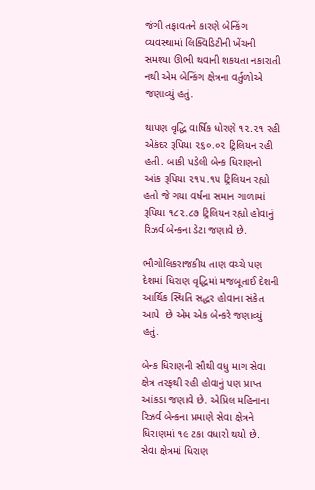જંગી તફાવતને કારણે બેન્કિંગ વ્યવસ્થામાં લિક્વિડિટીની ખેંચની સમશ્યા ઊભી થવાની શકયતા નકારાતી નથી એમ બેન્કિંગ ક્ષેત્રના વર્તુળોએ જણાવ્યું હતું.

થાપણ વૃદ્ધિ વાર્ષિક ધોરણે ૧૨.૨૧ રહી એકંદર રૂપિયા ૨૬૦.૦૨ ટ્રિલિયન રહી હતી. બાકી પડેલી બેન્ક ધિરાણનો આંક રૂપિયા ૨૧૫.૧૫ ટ્રિલિયન રહ્યો હતો જે ગયા વર્ષના સમાન ગાળામાં રૂપિયા ૧૮૨.૮૭ ટ્રિલિયન રહ્યો હોવાનું રિઝર્વ બેન્કના ડેટા જણાવે છે.

ભૌગોલિકરાજકીય તાણ વચ્ચે પણ દેશમાં ધિરાણ વૃદ્ધિમાં મજબૂતાઈ દેશની આર્થિક સ્થિતિ સદ્ધર હોવાના સંકેત આપે  છે એમ એક બેન્કરે જણાવ્યું હતું.

બેન્ક ધિરાણની સૌથી વધુ માગ સેવા ક્ષેત્ર તરફથી રહી હોવાનું પણ પ્રાપ્ત આંકડા જણાવે છે. એપ્રિલ મહિનાના રિઝર્વ બેન્કના પ્રમાણે સેવા ક્ષેત્રને ધિરાણમાં ૧૯ ટકા વધારો થયો છે. સેવા ક્ષેત્રમાં ધિરાણ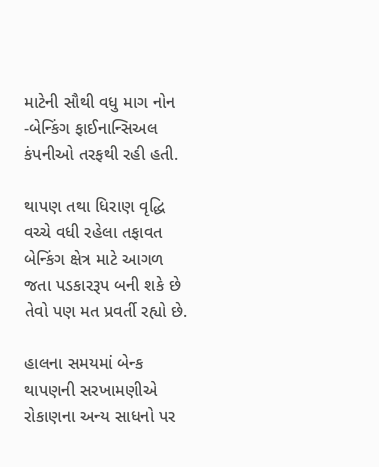માટેની સૌથી વધુ માગ નોન -બેન્કિંગ ફાઈનાન્સિઅલ કંપનીઓ તરફથી રહી હતી.

થાપણ તથા ધિરાણ વૃદ્ધિ વચ્ચે વધી રહેલા તફાવત બેન્કિંગ ક્ષેત્ર માટે આગળ જતા પડકારરૂપ બની શકે છે તેવો પણ મત પ્રવર્તી રહ્યો છે.

હાલના સમયમાં બેન્ક થાપણની સરખામણીએ રોકાણના અન્ય સાધનો પર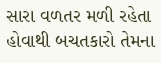સારા વળતર મળી રહેતા હોવાથી બચતકારો તેમના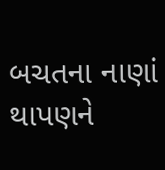બચતના નાણાં થાપણને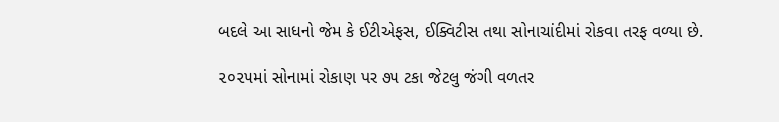બદલે આ સાધનો જેમ કે ઈટીએફસ, ઈક્વિટીસ તથા સોનાચાંદીમાં રોકવા તરફ વળ્યા છે.

૨૦૨૫માં સોનામાં રોકાણ પર ૭૫ ટકા જેટલુ જંગી વળતર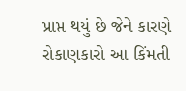પ્રાપ્ત થયું છે જેને કારણે રોકાણકારો આ કિંમતી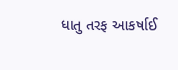ધાતુ તરફ આકર્ષાઈ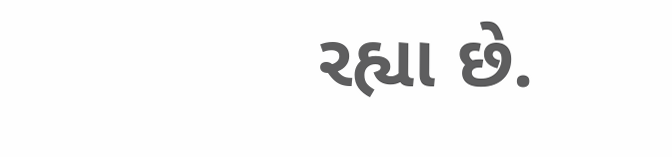રહ્યા છે.